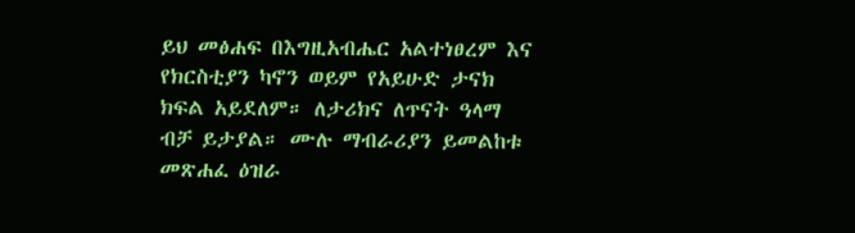ይህ መፅሐፍ በእግዚአብሔር አልተነፀረም እና የክርስቲያን ካኖን ወይም የአይሁድ ታናክ ክፍል አይደለም። ለታሪክና ለጥናት ዓላማ ብቻ ይታያል። ሙሉ ማብራሪያን ይመልከቱ መጽሐፈ ዕዝራ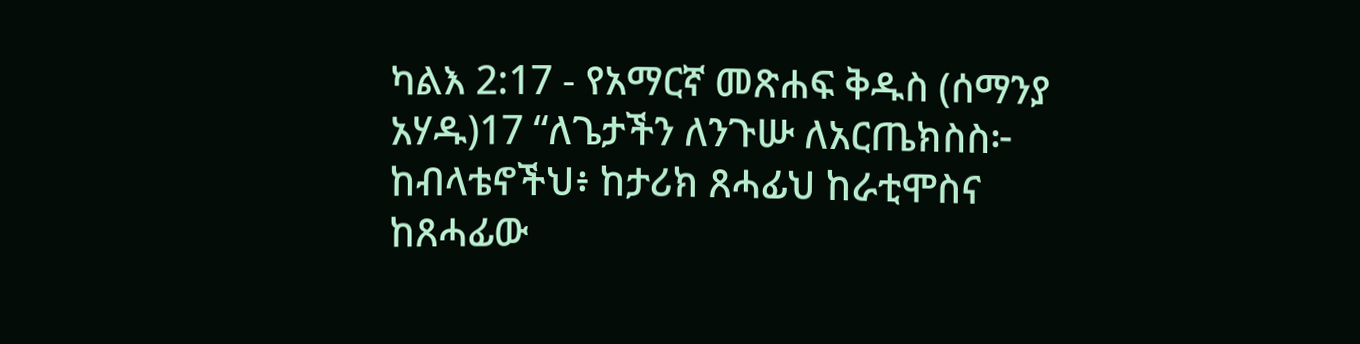ካልእ 2:17 - የአማርኛ መጽሐፍ ቅዱስ (ሰማንያ አሃዱ)17 “ለጌታችን ለንጉሡ ለአርጤክስስ፦ ከብላቴኖችህ፥ ከታሪክ ጸሓፊህ ከራቲሞስና ከጸሓፊው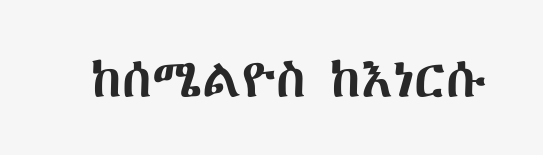ከሰሜልዮስ ከእነርሱ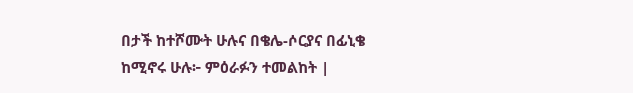በታች ከተሾሙት ሁሉና በቄሌ-ሶርያና በፊኒቄ ከሚኖሩ ሁሉ፦ ምዕራፉን ተመልከት |